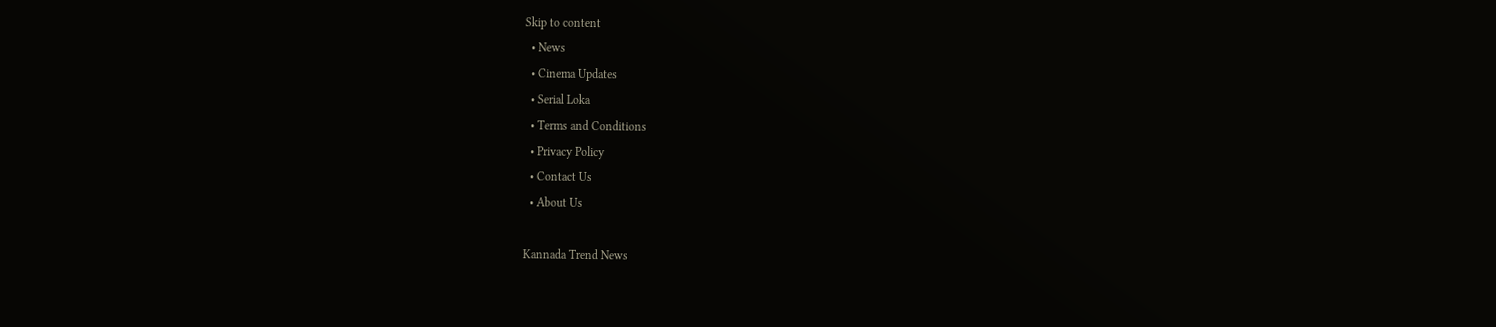Skip to content
  • News
  • Cinema Updates
  • Serial Loka
  • Terms and Conditions
  • Privacy Policy
  • Contact Us
  • About Us

Kannada Trend News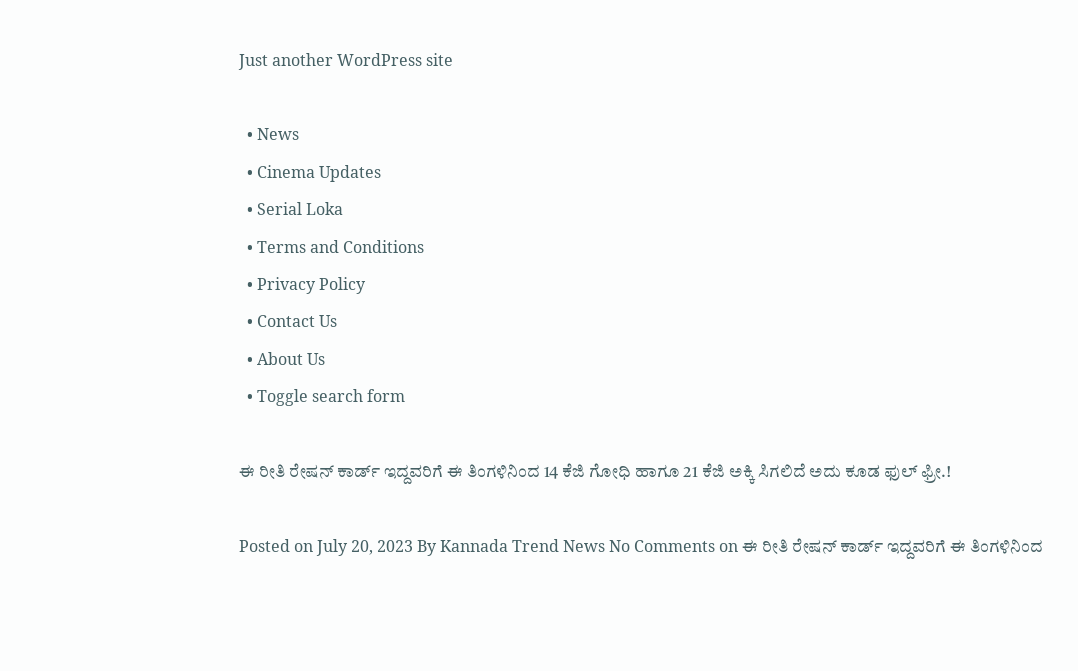Just another WordPress site

  • News
  • Cinema Updates
  • Serial Loka
  • Terms and Conditions
  • Privacy Policy
  • Contact Us
  • About Us
  • Toggle search form

ಈ ರೀತಿ ರೇಷನ್ ಕಾರ್ಡ್ ಇದ್ದವರಿಗೆ ಈ ತಿಂಗಳಿನಿಂದ 14 ಕೆಜಿ ಗೋಧಿ ಹಾಗೂ 21 ಕೆಜಿ ಅಕ್ಕಿ ಸಿಗಲಿದೆ ಅದು ಕೂಡ ಫುಲ್ ಫ್ರೀ.!

Posted on July 20, 2023 By Kannada Trend News No Comments on ಈ ರೀತಿ ರೇಷನ್ ಕಾರ್ಡ್ ಇದ್ದವರಿಗೆ ಈ ತಿಂಗಳಿನಿಂದ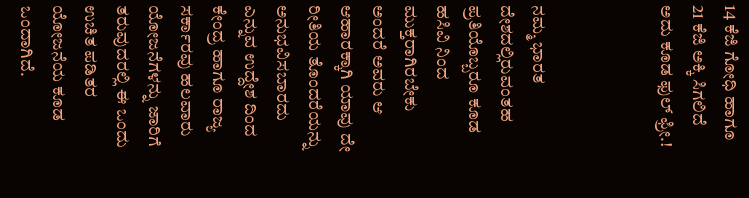14 ಕೆಜಿ ಗೋಧಿ ಹಾಗೂ 21 ಕೆಜಿ ಅಕ್ಕಿ ಸಿಗಲಿದೆ ಅದು ಕೂಡ ಫುಲ್ ಫ್ರೀ.!



ನಮ್ಮ ಭಾರತ ದೇಶದಲ್ಲಿರುವಂತಹ ಪ್ರತಿಯೊಬ್ಬರೂ ಕೂಡ ಹಸಿವಿ ನಿಂದ ಮುಕ್ತರಾಗಿರಬೇಕು ಅಂದರೆ ಅವರು ಆ ಆಹಾರಕ್ಕಾಗಿ ಯಾವು ದೇ ರೀತಿಯ ತೊಂದರೆಯನ್ನು ಅನುಭವಿಸಬಾರದು ಎನ್ನುವ ಉದ್ದೇಶ ದಿಂದ ಕೇಂದ್ರ ಹಾಗೂ ರಾಜ್ಯ ಸರ್ಕಾರವು ಹಲವಾರು ಯೋಜನೆಗಳನ್ನು ಜಾರಿಗೆ ತರುವುದರಲ್ಲಿ ಈ ಒಂದು ಉಚಿತ ಪಡಿತರ ಯೋಜನೆಯ ಕೂಡ ಒಂದಾಗಿದೆ.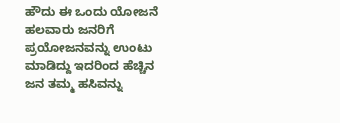ಹೌದು ಈ ಒಂದು ಯೋಜನೆ ಹಲವಾರು ಜನರಿಗೆ ಪ್ರಯೋಜನವನ್ನು ಉಂಟು ಮಾಡಿದ್ದು ಇದರಿಂದ ಹೆಚ್ಚಿನ ಜನ ತಮ್ಮ ಹಸಿವನ್ನು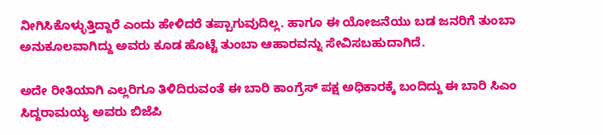ನೀಗಿಸಿಕೊಳ್ಳುತ್ತಿದ್ದಾರೆ ಎಂದು ಹೇಳಿದರೆ ತಪ್ಪಾಗುವುದಿಲ್ಲ. ಹಾಗೂ ಈ ಯೋಜನೆಯು ಬಡ ಜನರಿಗೆ ತುಂಬಾ ಅನುಕೂಲವಾಗಿದ್ದು ಅವರು ಕೂಡ ಹೊಟ್ಟೆ ತುಂಬಾ ಆಹಾರವನ್ನು ಸೇವಿಸಬಹುದಾಗಿದೆ.

ಅದೇ ರೀತಿಯಾಗಿ ಎಲ್ಲರಿಗೂ ತಿಳಿದಿರುವಂತೆ ಈ ಬಾರಿ ಕಾಂಗ್ರೆಸ್ ಪಕ್ಷ ಅಧಿಕಾರಕ್ಕೆ ಬಂದಿದ್ದು ಈ ಬಾರಿ ಸಿಎಂ ಸಿದ್ದರಾಮಯ್ಯ ಅವರು ಬಿಜೆಪಿ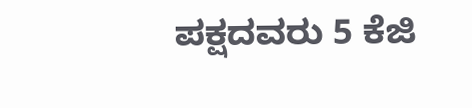ಪಕ್ಷದವರು 5 ಕೆಜಿ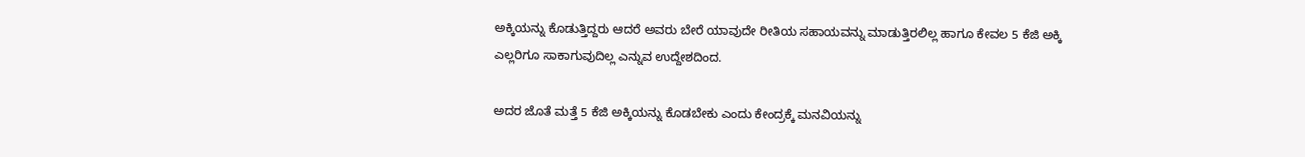ಅಕ್ಕಿಯನ್ನು ಕೊಡುತ್ತಿದ್ದರು ಆದರೆ ಅವರು ಬೇರೆ ಯಾವುದೇ ರೀತಿಯ ಸಹಾಯವನ್ನು ಮಾಡುತ್ತಿರಲಿಲ್ಲ ಹಾಗೂ ಕೇವಲ 5 ಕೆಜಿ ಅಕ್ಕಿ ಎಲ್ಲರಿಗೂ ಸಾಕಾಗುವುದಿಲ್ಲ ಎನ್ನುವ ಉದ್ದೇಶದಿಂದ.

ಅದರ ಜೊತೆ ಮತ್ತೆ 5 ಕೆಜಿ ಅಕ್ಕಿಯನ್ನು ಕೊಡಬೇಕು ಎಂದು ಕೇಂದ್ರಕ್ಕೆ ಮನವಿಯನ್ನು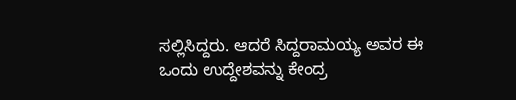ಸಲ್ಲಿಸಿದ್ದರು. ಆದರೆ ಸಿದ್ದರಾಮಯ್ಯ ಅವರ ಈ ಒಂದು ಉದ್ದೇಶವನ್ನು ಕೇಂದ್ರ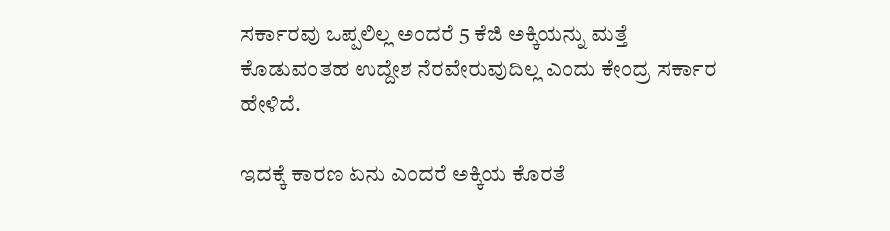ಸರ್ಕಾರವು ಒಪ್ಪಲಿಲ್ಲ ಅಂದರೆ 5 ಕೆಜಿ ಅಕ್ಕಿಯನ್ನು ಮತ್ತೆ ಕೊಡುವಂತಹ ಉದ್ದೇಶ ನೆರವೇರುವುದಿಲ್ಲ ಎಂದು ಕೇಂದ್ರ ಸರ್ಕಾರ ಹೇಳಿದೆ.

ಇದಕ್ಕೆ ಕಾರಣ ಏನು ಎಂದರೆ ಅಕ್ಕಿಯ ಕೊರತೆ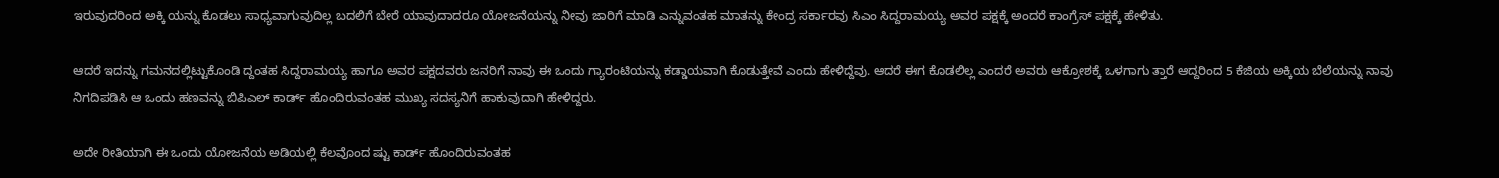ಇರುವುದರಿಂದ ಅಕ್ಕಿ ಯನ್ನು ಕೊಡಲು ಸಾಧ್ಯವಾಗುವುದಿಲ್ಲ ಬದಲಿಗೆ ಬೇರೆ ಯಾವುದಾದರೂ ಯೋಜನೆಯನ್ನು ನೀವು ಜಾರಿಗೆ ಮಾಡಿ ಎನ್ನುವಂತಹ ಮಾತನ್ನು ಕೇಂದ್ರ ಸರ್ಕಾರವು ಸಿಎಂ ಸಿದ್ದರಾಮಯ್ಯ ಅವರ ಪಕ್ಷಕ್ಕೆ ಅಂದರೆ ಕಾಂಗ್ರೆಸ್ ಪಕ್ಷಕ್ಕೆ ಹೇಳಿತು.

ಆದರೆ ಇದನ್ನು ಗಮನದಲ್ಲಿಟ್ಟುಕೊಂಡಿ ದ್ದಂತಹ ಸಿದ್ದರಾಮಯ್ಯ ಹಾಗೂ ಅವರ ಪಕ್ಷದವರು ಜನರಿಗೆ ನಾವು ಈ ಒಂದು ಗ್ಯಾರಂಟಿಯನ್ನು ಕಡ್ಡಾಯವಾಗಿ ಕೊಡುತ್ತೇವೆ ಎಂದು ಹೇಳಿದ್ದೆವು. ಆದರೆ ಈಗ ಕೊಡಲಿಲ್ಲ ಎಂದರೆ ಅವರು ಆಕ್ರೋಶಕ್ಕೆ ಒಳಗಾಗು ತ್ತಾರೆ ಆದ್ದರಿಂದ 5 ಕೆಜಿಯ ಅಕ್ಕಿಯ ಬೆಲೆಯನ್ನು ನಾವು ನಿಗದಿಪಡಿಸಿ ಆ ಒಂದು ಹಣವನ್ನು ಬಿಪಿಎಲ್ ಕಾರ್ಡ್ ಹೊಂದಿರುವಂತಹ ಮುಖ್ಯ ಸದಸ್ಯನಿಗೆ ಹಾಕುವುದಾಗಿ ಹೇಳಿದ್ದರು.

ಅದೇ ರೀತಿಯಾಗಿ ಈ ಒಂದು ಯೋಜನೆಯ ಅಡಿಯಲ್ಲಿ ಕೆಲವೊಂದ ಷ್ಟು ಕಾರ್ಡ್ ಹೊಂದಿರುವಂತಹ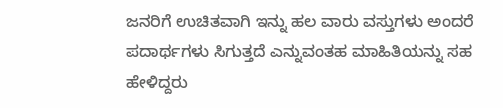ಜನರಿಗೆ ಉಚಿತವಾಗಿ ಇನ್ನು ಹಲ ವಾರು ವಸ್ತುಗಳು ಅಂದರೆ ಪದಾರ್ಥಗಳು ಸಿಗುತ್ತದೆ ಎನ್ನುವಂತಹ ಮಾಹಿತಿಯನ್ನು ಸಹ ಹೇಳಿದ್ದರು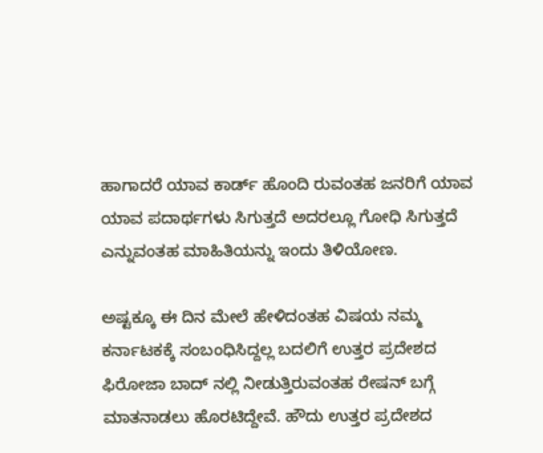ಹಾಗಾದರೆ ಯಾವ ಕಾರ್ಡ್ ಹೊಂದಿ ರುವಂತಹ ಜನರಿಗೆ ಯಾವ ಯಾವ ಪದಾರ್ಥಗಳು ಸಿಗುತ್ತದೆ ಅದರಲ್ಲೂ ಗೋಧಿ ಸಿಗುತ್ತದೆ ಎನ್ನುವಂತಹ ಮಾಹಿತಿಯನ್ನು ಇಂದು ತಿಳಿಯೋಣ.

ಅಷ್ಟಕ್ಕೂ ಈ ದಿನ ಮೇಲೆ ಹೇಳಿದಂತಹ ವಿಷಯ ನಮ್ಮ ಕರ್ನಾಟಕಕ್ಕೆ ಸಂಬಂಧಿಸಿದ್ದಲ್ಲ ಬದಲಿಗೆ ಉತ್ತರ ಪ್ರದೇಶದ ಫಿರೋಜಾ ಬಾದ್ ನಲ್ಲಿ ನೀಡುತ್ತಿರುವಂತಹ ರೇಷನ್ ಬಗ್ಗೆ ಮಾತನಾಡಲು ಹೊರಟಿದ್ದೇವೆ. ಹೌದು ಉತ್ತರ ಪ್ರದೇಶದ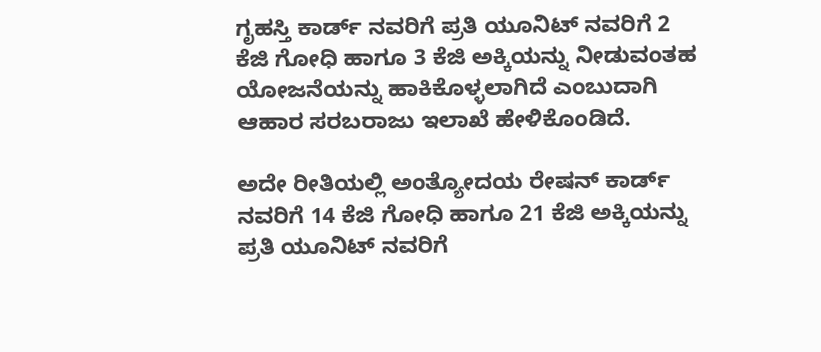ಗೃಹಸ್ತಿ ಕಾರ್ಡ್ ನವರಿಗೆ ಪ್ರತಿ ಯೂನಿಟ್ ನವರಿಗೆ 2 ಕೆಜಿ ಗೋಧಿ ಹಾಗೂ 3 ಕೆಜಿ ಅಕ್ಕಿಯನ್ನು ನೀಡುವಂತಹ ಯೋಜನೆಯನ್ನು ಹಾಕಿಕೊಳ್ಳಲಾಗಿದೆ ಎಂಬುದಾಗಿ ಆಹಾರ ಸರಬರಾಜು ಇಲಾಖೆ ಹೇಳಿಕೊಂಡಿದೆ.

ಅದೇ ರೀತಿಯಲ್ಲಿ ಅಂತ್ಯೋದಯ ರೇಷನ್ ಕಾರ್ಡ್ ನವರಿಗೆ 14 ಕೆಜಿ ಗೋಧಿ ಹಾಗೂ 21 ಕೆಜಿ ಅಕ್ಕಿಯನ್ನು ಪ್ರತಿ ಯೂನಿಟ್ ನವರಿಗೆ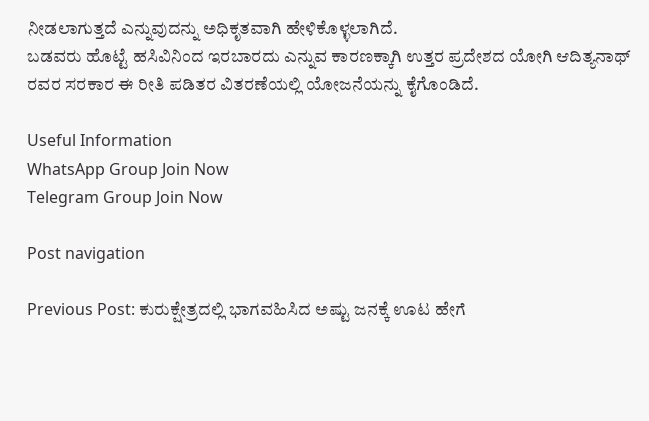ನೀಡಲಾಗುತ್ತದೆ ಎನ್ನುವುದನ್ನು ಅಧಿಕೃತವಾಗಿ ಹೇಳಿಕೊಳ್ಳಲಾಗಿದೆ.
ಬಡವರು ಹೊಟ್ಟೆ ಹಸಿವಿನಿಂದ ಇರಬಾರದು ಎನ್ನುವ ಕಾರಣಕ್ಕಾಗಿ ಉತ್ತರ ಪ್ರದೇಶದ ಯೋಗಿ ಆದಿತ್ಯನಾಥ್ ರವರ ಸರಕಾರ ಈ ರೀತಿ ಪಡಿತರ ವಿತರಣೆಯಲ್ಲಿ ಯೋಜನೆಯನ್ನು ಕೈಗೊಂಡಿದೆ.

Useful Information
WhatsApp Group Join Now
Telegram Group Join Now

Post navigation

Previous Post: ಕುರುಕ್ಷೇತ್ರದಲ್ಲಿ ಭಾಗವಹಿಸಿದ ಅಷ್ಟು ಜನಕ್ಕೆ ಊಟ ಹೇಗೆ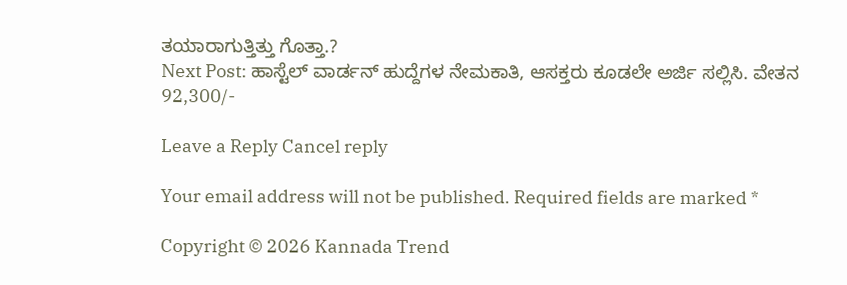ತಯಾರಾಗುತ್ತಿತ್ತು ಗೊತ್ತಾ.?
Next Post: ಹಾಸ್ಟೆಲ್ ವಾರ್ಡನ್ ಹುದ್ದೆಗಳ ನೇಮಕಾತಿ, ಆಸಕ್ತರು ಕೂಡಲೇ ಅರ್ಜಿ ಸಲ್ಲಿಸಿ. ವೇತನ 92,300/-

Leave a Reply Cancel reply

Your email address will not be published. Required fields are marked *

Copyright © 2026 Kannada Trend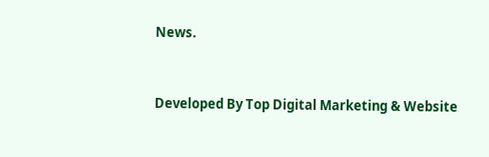News.


Developed By Top Digital Marketing & Website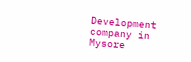Development company in Mysore